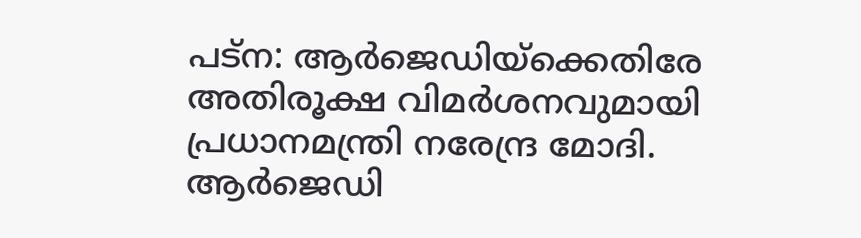പട്‌ന: ആര്‍ജെഡിയ്‌ക്കെതിരേ അതിരൂക്ഷ വിമര്‍ശനവുമായി പ്രധാനമന്ത്രി നരേന്ദ്ര മോദി. ആര്‍ജെഡി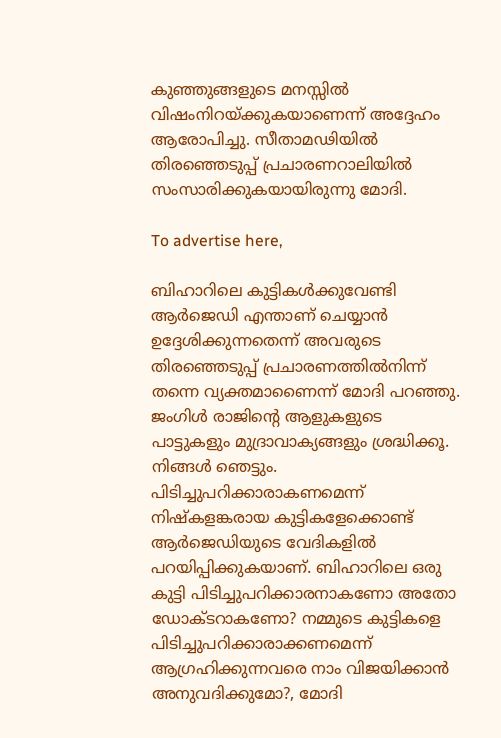കുഞ്ഞുങ്ങളുടെ മനസ്സില്‍ വിഷംനിറയ്ക്കുകയാണെന്ന് അദ്ദേഹം ആരോപിച്ചു. സീതാമഢിയില്‍ തിരഞ്ഞെടുപ്പ് പ്രചാരണറാലിയില്‍ സംസാരിക്കുകയായിരുന്നു മോദി.

To advertise here,

ബിഹാറിലെ കുട്ടികള്‍ക്കുവേണ്ടി ആര്‍ജെഡി എന്താണ് ചെയ്യാന്‍ ഉദ്ദേശിക്കുന്നതെന്ന് അവരുടെ തിരഞ്ഞെടുപ്പ് പ്രചാരണത്തില്‍നിന്ന് തന്നെ വ്യക്തമാണൈന്ന് മോദി പറഞ്ഞു. ജംഗിള്‍ രാജിന്റെ ആളുകളുടെ പാട്ടുകളും മുദ്രാവാക്യങ്ങളും ശ്രദ്ധിക്കൂ. നിങ്ങള്‍ ഞെട്ടും. പിടിച്ചുപറിക്കാരാകണമെന്ന് നിഷ്‌കളങ്കരായ കുട്ടികളേക്കൊണ്ട് ആര്‍ജെഡിയുടെ വേദികളില്‍ പറയിപ്പിക്കുകയാണ്. ബിഹാറിലെ ഒരു കുട്ടി പിടിച്ചുപറിക്കാരനാകണോ അതോ ഡോക്ടറാകണോ? നമ്മുടെ കുട്ടികളെ പിടിച്ചുപറിക്കാരാക്കണമെന്ന് ആഗ്രഹിക്കുന്നവരെ നാം വിജയിക്കാന്‍ അനുവദിക്കുമോ?, മോദി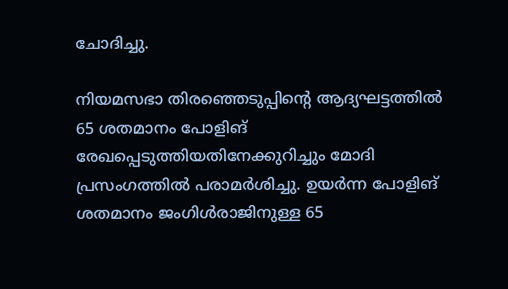ചോദിച്ചു.

നിയമസഭാ തിരഞ്ഞെടുപ്പിന്റെ ആദ്യഘട്ടത്തില്‍ 65 ശതമാനം പോളിങ് രേഖപ്പെടുത്തിയതിനേക്കുറിച്ചും മോദി പ്രസംഗത്തില്‍ പരാമര്‍ശിച്ചു. ഉയര്‍ന്ന പോളിങ് ശതമാനം ജംഗിള്‍രാജിനുള്ള 65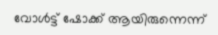വോള്‍ട്ട് ഷോക്ക് ആയിരുന്നെന്ന്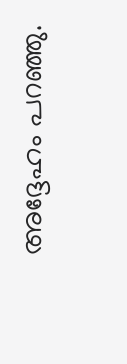അദ്ദേഹം പറഞ്ഞു.